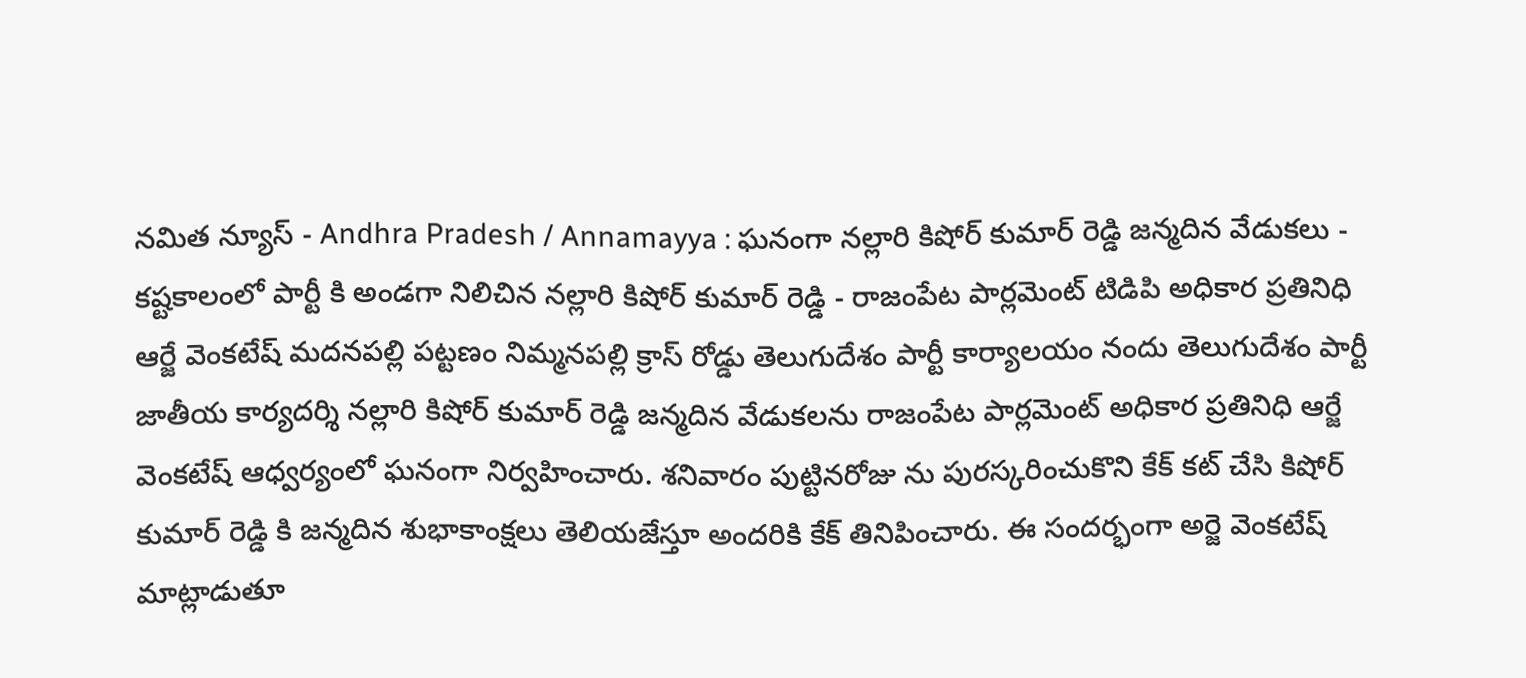నమిత న్యూస్ - Andhra Pradesh / Annamayya : ఘనంగా నల్లారి కిషోర్ కుమార్ రెడ్డి జన్మదిన వేడుకలు - కష్టకాలంలో పార్టీ కి అండగా నిలిచిన నల్లారి కిషోర్ కుమార్ రెడ్డి - రాజంపేట పార్లమెంట్ టిడిపి అధికార ప్రతినిధి ఆర్జే వెంకటేష్ మదనపల్లి పట్టణం నిమ్మనపల్లి క్రాస్ రోడ్డు తెలుగుదేశం పార్టీ కార్యాలయం నందు తెలుగుదేశం పార్టీ జాతీయ కార్యదర్శి నల్లారి కిషోర్ కుమార్ రెడ్డి జన్మదిన వేడుకలను రాజంపేట పార్లమెంట్ అధికార ప్రతినిధి ఆర్జే వెంకటేష్ ఆధ్వర్యంలో ఘనంగా నిర్వహించారు. శనివారం పుట్టినరోజు ను పురస్కరించుకొని కేక్ కట్ చేసి కిషోర్ కుమార్ రెడ్డి కి జన్మదిన శుభాకాంక్షలు తెలియజేస్తూ అందరికి కేక్ తినిపించారు. ఈ సందర్భంగా అర్జె వెంకటేష్ మాట్లాడుతూ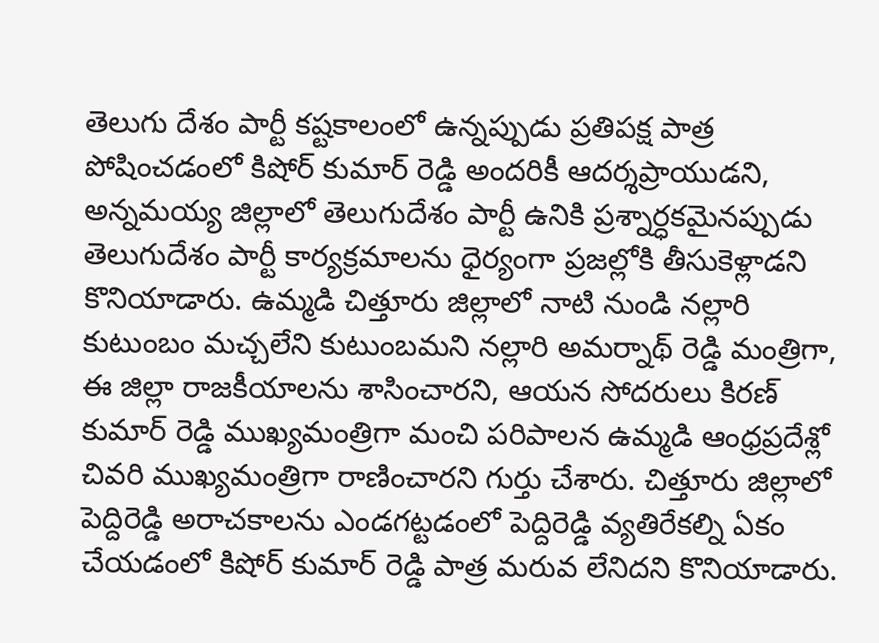తెలుగు దేశం పార్టీ కష్టకాలంలో ఉన్నప్పుడు ప్రతిపక్ష పాత్ర పోషించడంలో కిషోర్ కుమార్ రెడ్డి అందరికీ ఆదర్శప్రాయుడని, అన్నమయ్య జిల్లాలో తెలుగుదేశం పార్టీ ఉనికి ప్రశ్నార్ధకమైనప్పుడు తెలుగుదేశం పార్టీ కార్యక్రమాలను ధైర్యంగా ప్రజల్లోకి తీసుకెళ్లాడని కొనియాడారు. ఉమ్మడి చిత్తూరు జిల్లాలో నాటి నుండి నల్లారి కుటుంబం మచ్చలేని కుటుంబమని నల్లారి అమర్నాథ్ రెడ్డి మంత్రిగా, ఈ జిల్లా రాజకీయాలను శాసించారని, ఆయన సోదరులు కిరణ్ కుమార్ రెడ్డి ముఖ్యమంత్రిగా మంచి పరిపాలన ఉమ్మడి ఆంధ్రప్రదేశ్లో చివరి ముఖ్యమంత్రిగా రాణించారని గుర్తు చేశారు. చిత్తూరు జిల్లాలో పెద్దిరెడ్డి అరాచకాలను ఎండగట్టడంలో పెద్దిరెడ్డి వ్యతిరేకల్ని ఏకం చేయడంలో కిషోర్ కుమార్ రెడ్డి పాత్ర మరువ లేనిదని కొనియాడారు.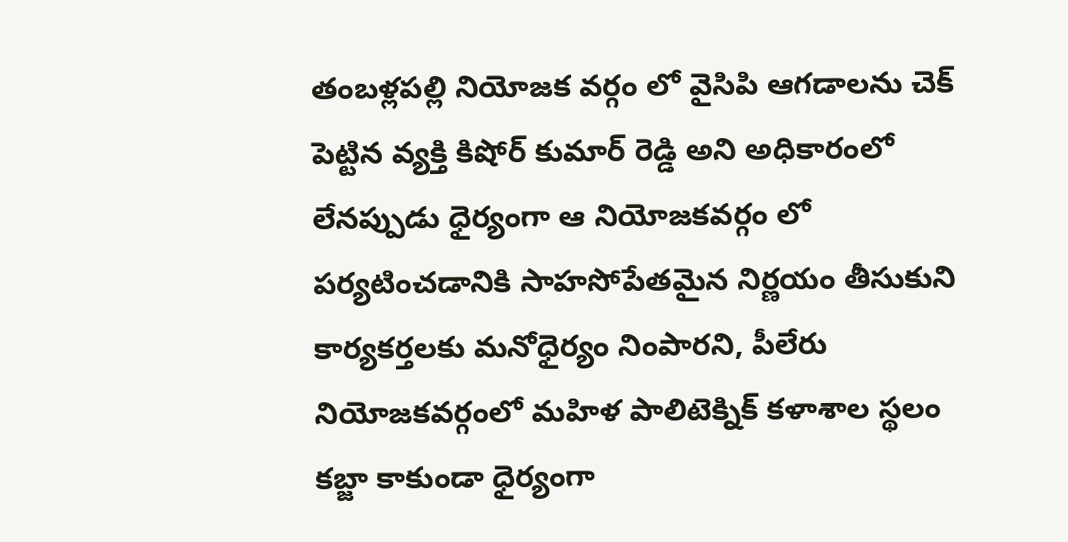తంబళ్లపల్లి నియోజక వర్గం లో వైసిపి ఆగడాలను చెక్ పెట్టిన వ్యక్తి కిషోర్ కుమార్ రెడ్డి అని అధికారంలో లేనప్పుడు ధైర్యంగా ఆ నియోజకవర్గం లో పర్యటించడానికి సాహసోపేతమైన నిర్ణయం తీసుకుని కార్యకర్తలకు మనోధైర్యం నింపారని, పీలేరు నియోజకవర్గంలో మహిళ పాలిటెక్నిక్ కళాశాల స్థలం కబ్జా కాకుండా ధైర్యంగా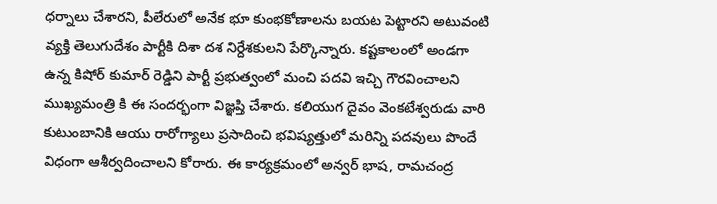ధర్నాలు చేశారని, పీలేరులో అనేక భూ కుంభకోణాలను బయట పెట్టారని అటువంటి వ్యక్తి తెలుగుదేశం పార్టీకి దిశా దశ నిర్దేశకులని పేర్కొన్నారు. కష్టకాలంలో అండగా ఉన్న కిషోర్ కుమార్ రెడ్డిని పార్టీ ప్రభుత్వంలో మంచి పదవి ఇచ్చి గౌరవించాలని ముఖ్యమంత్రి కి ఈ సందర్భంగా విజ్ఞప్తి చేశారు. కలియుగ దైవం వెంకటేశ్వరుడు వారి కుటుంబానికి ఆయు రారోగ్యాలు ప్రసాదించి భవిష్యత్తులో మరిన్ని పదవులు పొందే విధంగా ఆశీర్వదించాలని కోరారు. ఈ కార్యక్రమంలో అన్వర్ భాష, రామచంద్ర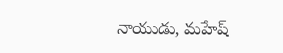నాయుడు, మహేష్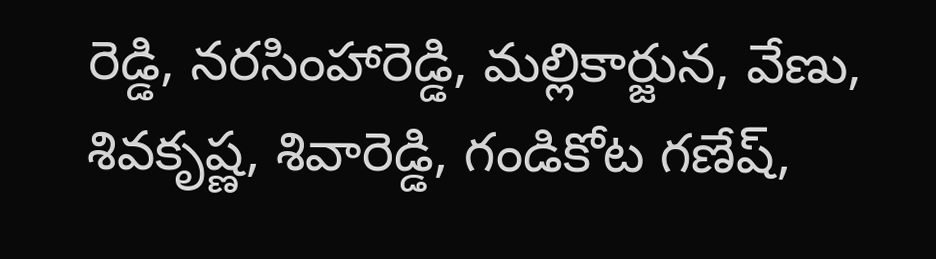రెడ్డి, నరసింహారెడ్డి, మల్లికార్జున, వేణు, శివకృష్ణ, శివారెడ్డి, గండికోట గణేష్,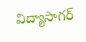విద్యాసాగర్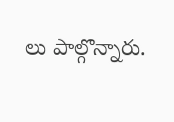లు పాల్గొన్నారు.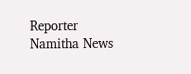Reporter
Namitha News